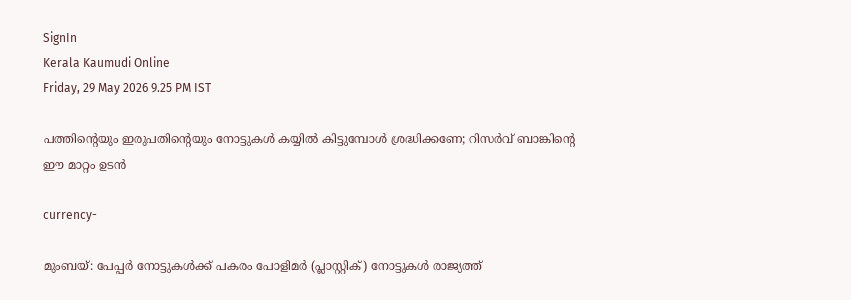SignIn
Kerala Kaumudi Online
Friday, 29 May 2026 9.25 PM IST

പത്തിന്റെയും ഇരുപതിന്റെയും നോട്ടുകൾ കയ്യിൽ കിട്ടുമ്പോൾ ശ്രദ്ധിക്കണേ; റിസർവ് ബാങ്കിന്റെ ഈ മാറ്റം ഉടൻ

currency-

മുംബയ്: പേപ്പർ നോട്ടുകൾക്ക് പകരം പോളിമർ (പ്ലാസ്റ്റിക്) നോട്ടുകൾ രാജ്യത്ത്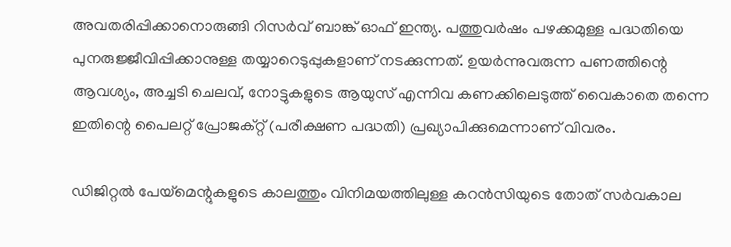അവതരിപ്പിക്കാനൊരുങ്ങി റിസർവ് ബാങ്ക് ഓഫ് ഇന്ത്യ. പത്തുവർഷം പഴക്കമുള്ള പദ്ധതിയെ പുനരുജ്ജീവിപ്പിക്കാനുള്ള തയ്യാറെടുപ്പുകളാണ് നടക്കുന്നത്. ഉയർന്നുവരുന്ന പണത്തിന്റെ ആവശ്യം, അച്ചടി ചെലവ്, നോട്ടുകളുടെ ആയുസ് എന്നിവ കണക്കിലെടുത്ത് വൈകാതെ തന്നെ ഇതിന്റെ പൈലറ്റ് പ്രോജക്റ്റ് (പരീക്ഷണ പദ്ധതി) പ്രഖ്യാപിക്കുമെന്നാണ് വിവരം.

ഡിജിറ്റൽ പേയ്മെന്റുകളുടെ കാലത്തും വിനിമയത്തിലുള്ള കറൻസിയുടെ തോത് സർവകാല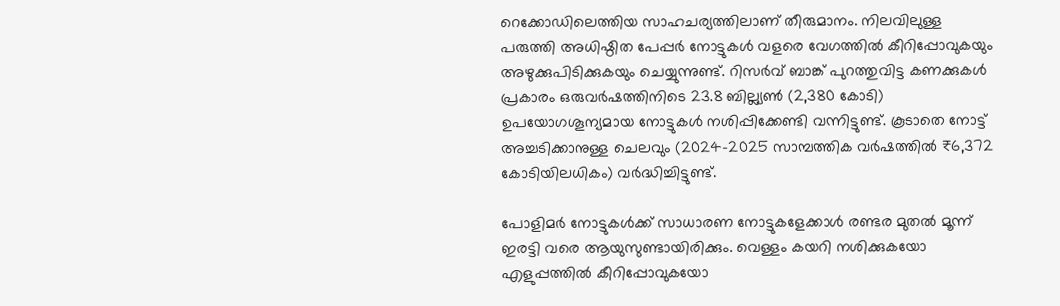റെക്കോഡിലെത്തിയ സാഹചര്യത്തിലാണ് തീരുമാനം. നിലവിലുള്ള പരുത്തി അധിഷ്ഠിത പേപ്പർ നോട്ടുകൾ വളരെ വേഗത്തിൽ കീറിപ്പോവുകയും അഴുക്കുപിടിക്കുകയും ചെയ്യുന്നുണ്ട്. റിസർവ് ബാങ്ക് പുറത്തുവിട്ട കണക്കുകൾ പ്രകാരം ഒരുവർഷത്തിനിടെ 23.8 ബില്ല്യൺ (2,380 കോടി) ഉപയോഗശൂന്യമായ നോട്ടുകൾ നശിപ്പിക്കേണ്ടി വന്നിട്ടുണ്ട്. കൂടാതെ നോട്ട് അച്ചടിക്കാനുള്ള ചെലവും (2024-2025 സാമ്പത്തിക വർഷത്തിൽ ₹6,372 കോടിയിലധികം) വർദ്ധിച്ചിട്ടുണ്ട്.

പോളിമർ നോട്ടുകൾക്ക് സാധാരണ നോട്ടുകളേക്കാൾ രണ്ടര മുതൽ മൂന്ന് ഇരട്ടി വരെ ആയുസുണ്ടായിരിക്കും. വെള്ളം കയറി നശിക്കുകയോ എളുപ്പത്തിൽ കീറിപ്പോവുകയോ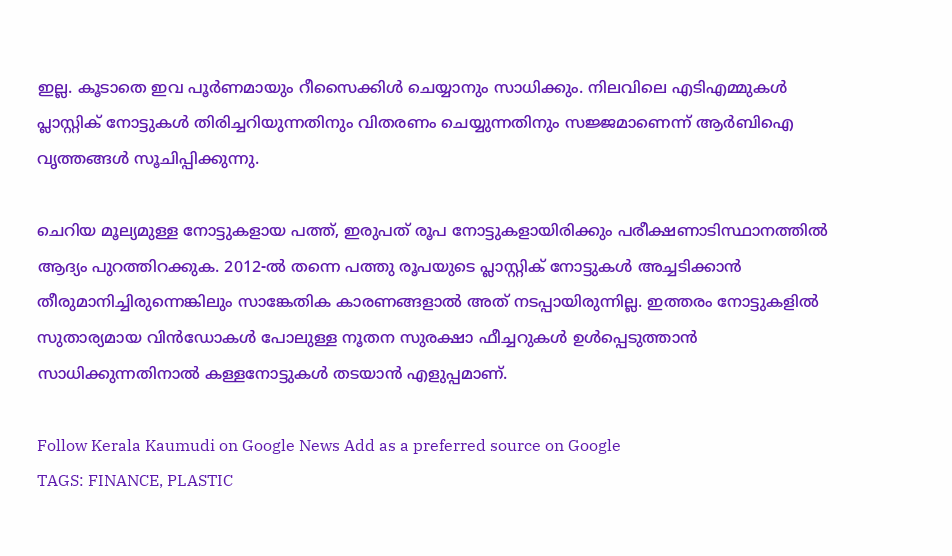ഇല്ല. കൂടാതെ ഇവ പൂർണമായും റീസൈക്കിൾ ചെയ്യാനും സാധിക്കും. നിലവിലെ എടിഎമ്മുകൾ പ്ലാസ്റ്റിക് നോട്ടുകൾ തിരിച്ചറിയുന്നതിനും വിതരണം ചെയ്യുന്നതിനും സജ്ജമാണെന്ന് ആർബിഐ വൃത്തങ്ങൾ സൂചിപ്പിക്കുന്നു.

ചെറിയ മൂല്യമുള്ള നോട്ടുകളായ പത്ത്, ഇരുപത് രൂപ നോട്ടുകളായിരിക്കും പരീക്ഷണാടിസ്ഥാനത്തിൽ ആദ്യം പുറത്തിറക്കുക. 2012-ൽ തന്നെ പത്തു രൂപയുടെ പ്ലാസ്റ്റിക് നോട്ടുകൾ അച്ചടിക്കാൻ തീരുമാനിച്ചിരുന്നെങ്കിലും സാങ്കേതിക കാരണങ്ങളാൽ അത് നടപ്പായിരുന്നില്ല. ഇത്തരം നോട്ടുകളിൽ സുതാര്യമായ വിൻഡോകൾ പോലുള്ള നൂതന സുരക്ഷാ ഫീച്ചറുകൾ ഉൾപ്പെടുത്താൻ സാധിക്കുന്നതിനാൽ കള്ളനോട്ടുകൾ തടയാൻ എളുപ്പമാണ്.

Follow Kerala Kaumudi on Google News Add as a preferred source on Google
TAGS: FINANCE, PLASTIC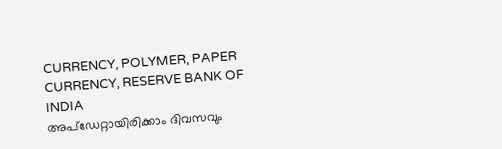CURRENCY, POLYMER, PAPER CURRENCY, RESERVE BANK OF INDIA
അപ്ഡേറ്റായിരിക്കാം ദിവസവും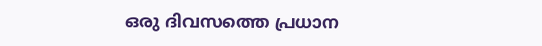ഒരു ദിവസത്തെ പ്രധാന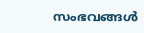സംഭവങ്ങൾ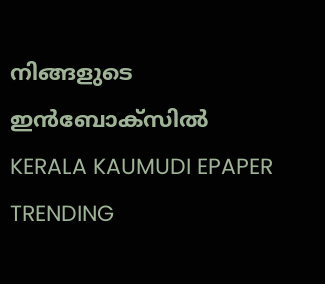നിങ്ങളുടെ ഇൻബോക്സിൽ
KERALA KAUMUDI EPAPER
TRENDING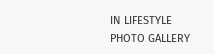IN LIFESTYLE
PHOTO GALLERY